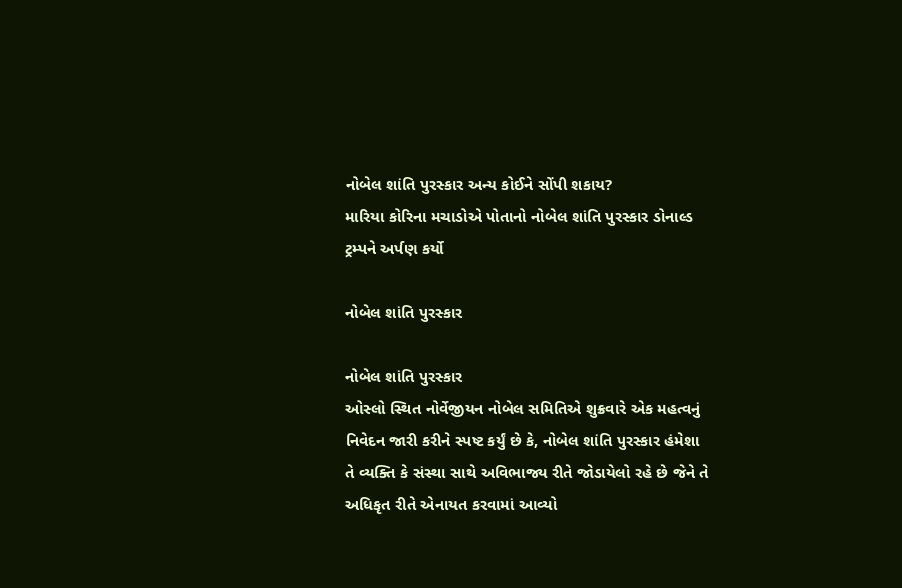નોબેલ શાંતિ પુરસ્કાર અન્ય કોઈને સોંપી શકાય?
મારિયા કોરિના મચાડોએ પોતાનો નોબેલ શાંતિ પુરસ્કાર ડોનાલ્ડ ટ્રમ્પને અર્પણ કર્યો

નોબેલ શાંતિ પુરસ્કાર

નોબેલ શાંતિ પુરસ્કાર
ઓસ્લો સ્થિત નોર્વેજીયન નોબેલ સમિતિએ શુક્રવારે એક મહત્વનું નિવેદન જારી કરીને સ્પષ્ટ કર્યું છે કે, નોબેલ શાંતિ પુરસ્કાર હંમેશા તે વ્યક્તિ કે સંસ્થા સાથે અવિભાજ્ય રીતે જોડાયેલો રહે છે જેને તે અધિકૃત રીતે એનાયત કરવામાં આવ્યો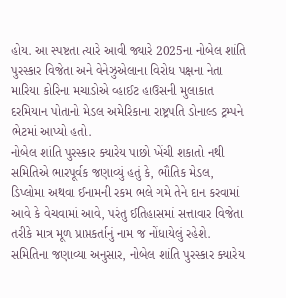હોય. આ સ્પષ્ટતા ત્યારે આવી જ્યારે 2025ના નોબેલ શાંતિ પુરસ્કાર વિજેતા અને વેનેઝુએલાના વિરોધ પક્ષના નેતા મારિયા કોરિના મચાડોએ વ્હાઈટ હાઉસની મુલાકાત દરમિયાન પોતાનો મેડલ અમેરિકાના રાષ્ટ્રપતિ ડોનાલ્ડ ટ્રમ્પને ભેટમાં આપ્યો હતો.
નોબેલ શાંતિ પુરસ્કાર ક્યારેય પાછો ખેંચી શકાતો નથી
સમિતિએ ભારપૂર્વક જણાવ્યું હતું કે, ભૌતિક મેડલ, ડિપ્લોમા અથવા ઈનામની રકમ ભલે ગમે તેને દાન કરવામાં આવે કે વેચવામાં આવે, પરંતુ ઈતિહાસમાં સત્તાવાર વિજેતા તરીકે માત્ર મૂળ પ્રાપ્તકર્તાનું નામ જ નોંધાયેલું રહેશે. સમિતિના જણાવ્યા અનુસાર, નોબેલ શાંતિ પુરસ્કાર ક્યારેય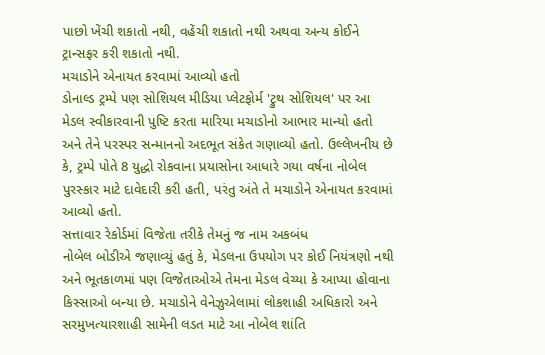પાછો ખેંચી શકાતો નથી, વહેંચી શકાતો નથી અથવા અન્ય કોઈને ટ્રાન્સફર કરી શકાતો નથી.
મચાડોને એનાયત કરવામાં આવ્યો હતો
ડોનાલ્ડ ટ્રમ્પે પણ સોશિયલ મીડિયા પ્લેટફોર્મ 'ટ્રુથ સોશિયલ' પર આ મેડલ સ્વીકારવાની પુષ્ટિ કરતા મારિયા મચાડોનો આભાર માન્યો હતો અને તેને પરસ્પર સન્માનનો અદભૂત સંકેત ગણાવ્યો હતો. ઉલ્લેખનીય છે કે, ટ્રમ્પે પોતે 8 યુદ્ધો રોકવાના પ્રયાસોના આધારે ગયા વર્ષના નોબેલ પુરસ્કાર માટે દાવેદારી કરી હતી, પરંતુ અંતે તે મચાડોને એનાયત કરવામાં આવ્યો હતો.
સત્તાવાર રેકોર્ડમાં વિજેતા તરીકે તેમનું જ નામ અકબંધ
નોબેલ બોડીએ જણાવ્યું હતું કે, મેડલના ઉપયોગ પર કોઈ નિયંત્રણો નથી અને ભૂતકાળમાં પણ વિજેતાઓએ તેમના મેડલ વેચ્યા કે આપ્યા હોવાના કિસ્સાઓ બન્યા છે. મચાડોને વેનેઝુએલામાં લોકશાહી અધિકારો અને સરમુખત્યારશાહી સામેની લડત માટે આ નોબેલ શાંતિ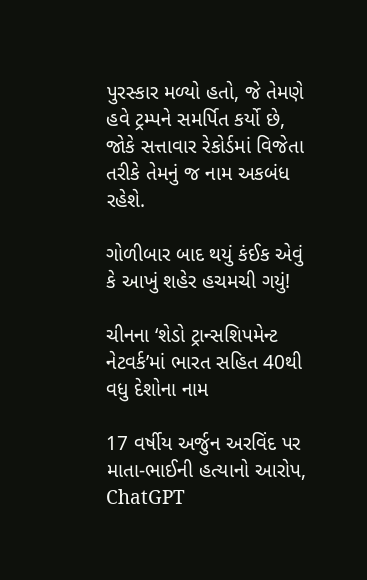પુરસ્કાર મળ્યો હતો, જે તેમણે હવે ટ્રમ્પને સમર્પિત કર્યો છે, જોકે સત્તાવાર રેકોર્ડમાં વિજેતા તરીકે તેમનું જ નામ અકબંધ રહેશે.

ગોળીબાર બાદ થયું કંઈક એવું કે આખું શહેર હચમચી ગયું!

ચીનના ‘શેડો ટ્રાન્સશિપમેન્ટ નેટવર્ક’માં ભારત સહિત 40થી વધુ દેશોના નામ

17 વર્ષીય અર્જુન અરવિંદ પર માતા-ભાઈની હત્યાનો આરોપ, ChatGPT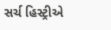સર્ચ હિસ્ટ્રીએ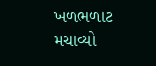ખળભળાટ મચાવ્યો